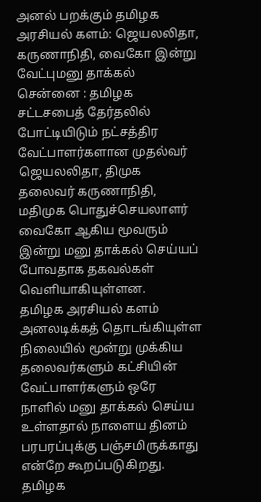அனல் பறக்கும் தமிழக அரசியல் களம்: ஜெயலலிதா, கருணாநிதி, வைகோ இன்று வேட்புமனு தாக்கல்
சென்னை : தமிழக சட்டசபைத் தேர்தலில் போட்டியிடும் நட்சத்திர வேட்பாளர்களான முதல்வர் ஜெயலலிதா, திமுக தலைவர் கருணாநிதி, மதிமுக பொதுச்செயலாளர் வைகோ ஆகிய மூவரும் இன்று மனு தாக்கல் செய்யப் போவதாக தகவல்கள் வெளியாகியுள்ளன.
தமிழக அரசியல் களம் அனலடிக்கத் தொடங்கியுள்ள நிலையில் மூன்று முக்கிய தலைவர்களும் கட்சியின் வேட்பாளர்களும் ஒரே நாளில் மனு தாக்கல் செய்ய உள்ளதால் நாளைய தினம் பரபரப்புக்கு பஞ்சமிருக்காது என்றே கூறப்படுகிறது.
தமிழக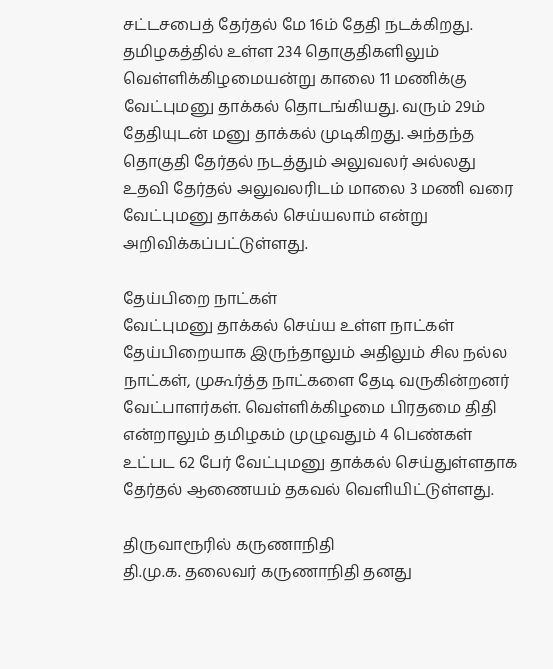சட்டசபைத் தேர்தல் மே 16ம் தேதி நடக்கிறது. தமிழகத்தில் உள்ள 234 தொகுதிகளிலும் வெள்ளிக்கிழமையன்று காலை 11 மணிக்கு வேட்புமனு தாக்கல் தொடங்கியது. வரும் 29ம் தேதியுடன் மனு தாக்கல் முடிகிறது. அந்தந்த தொகுதி தேர்தல் நடத்தும் அலுவலர் அல்லது உதவி தேர்தல் அலுவலரிடம் மாலை 3 மணி வரை வேட்புமனு தாக்கல் செய்யலாம் என்று அறிவிக்கப்பட்டுள்ளது.

தேய்பிறை நாட்கள்
வேட்புமனு தாக்கல் செய்ய உள்ள நாட்கள் தேய்பிறையாக இருந்தாலும் அதிலும் சில நல்ல நாட்கள், முகூர்த்த நாட்களை தேடி வருகின்றனர் வேட்பாளர்கள். வெள்ளிக்கிழமை பிரதமை திதி என்றாலும் தமிழகம் முழுவதும் 4 பெண்கள் உட்பட 62 பேர் வேட்புமனு தாக்கல் செய்துள்ளதாக தேர்தல் ஆணையம் தகவல் வெளியிட்டுள்ளது.

திருவாரூரில் கருணாநிதி
தி.மு.க. தலைவர் கருணாநிதி தனது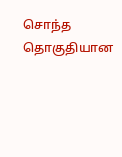சொந்த தொகுதியான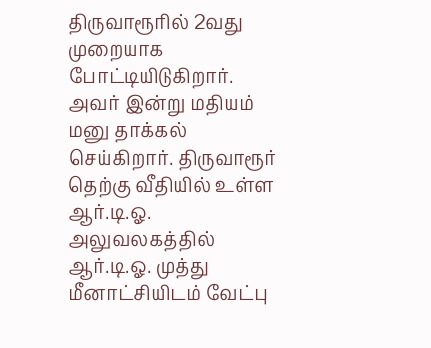திருவாரூரில் 2வது முறையாக போட்டியிடுகிறார். அவர் இன்று மதியம் மனு தாக்கல் செய்கிறார். திருவாரூர் தெற்கு வீதியில் உள்ள ஆர்.டி.ஓ. அலுவலகத்தில் ஆர்.டி.ஓ. முத்து மீனாட்சியிடம் வேட்பு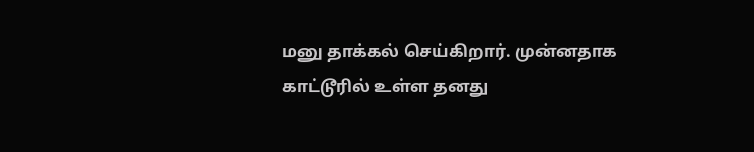மனு தாக்கல் செய்கிறார். முன்னதாக காட்டூரில் உள்ள தனது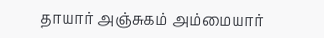தாயார் அஞ்சுகம் அம்மையார்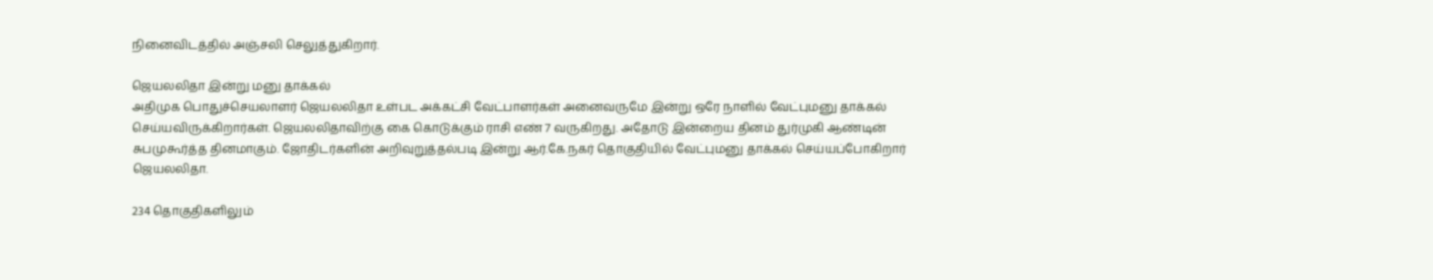நினைவிடத்தில் அஞ்சலி செலுத்துகிறார்.

ஜெயலலிதா இன்று மனு தாக்கல்
அதிமுக பொதுச்செயலாளர் ஜெயலலிதா உள்பட அக்கட்சி வேட்பாளர்கள் அனைவருமே இன்று ஒரே நாளில் வேட்புமனு தாக்கல் செய்யவிருக்கிறார்கள். ஜெயலலிதாவிற்கு கை கொடுக்கும் ராசி எண் 7 வருகிறது. அதோடு இன்றைய தினம் துர்முகி ஆண்டின் சுபமுகூர்த்த தினமாகும். ஜோதிடர்களின் அறிவுறுத்தல்படி இன்று ஆர்.கே.நகர் தொகுதியில் வேட்புமனு தாக்கல் செய்யப்போகிறார் ஜெயலலிதா.

234 தொகுதிகளிலும்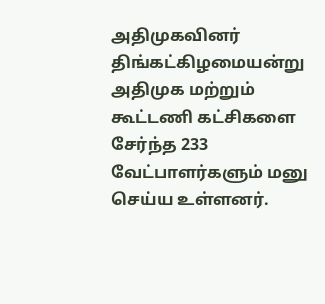அதிமுகவினர்
திங்கட்கிழமையன்று அதிமுக மற்றும் கூட்டணி கட்சிகளை சேர்ந்த 233 வேட்பாளர்களும் மனு செய்ய உள்ளனர்.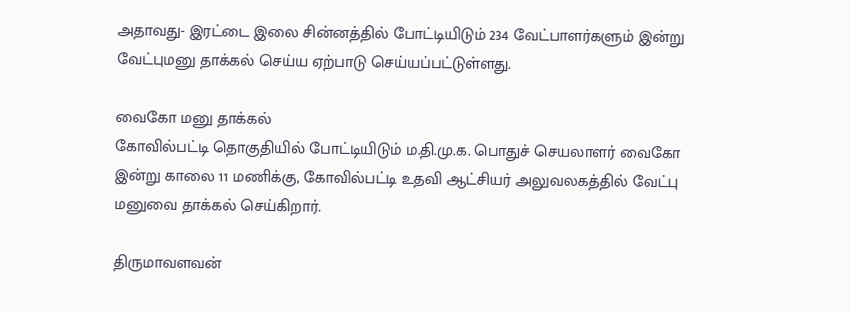அதாவது- இரட்டை இலை சின்னத்தில் போட்டியிடும் 234 வேட்பாளர்களும் இன்று வேட்புமனு தாக்கல் செய்ய ஏற்பாடு செய்யப்பட்டுள்ளது.

வைகோ மனு தாக்கல்
கோவில்பட்டி தொகுதியில் போட்டியிடும் ம.தி.மு.க. பொதுச் செயலாளர் வைகோ இன்று காலை 11 மணிக்கு, கோவில்பட்டி உதவி ஆட்சியர் அலுவலகத்தில் வேட்பு மனுவை தாக்கல் செய்கிறார்.

திருமாவளவன்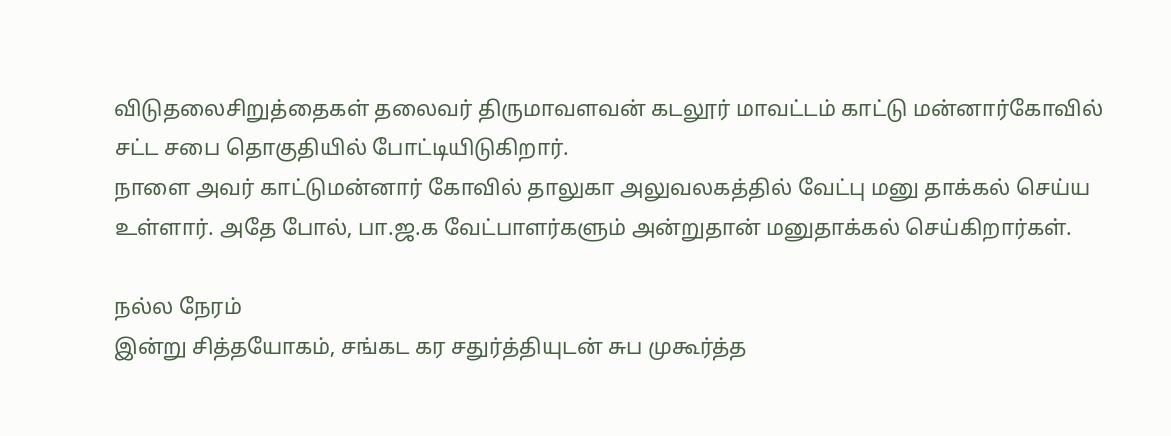விடுதலைசிறுத்தைகள் தலைவர் திருமாவளவன் கடலூர் மாவட்டம் காட்டு மன்னார்கோவில் சட்ட சபை தொகுதியில் போட்டியிடுகிறார்.
நாளை அவர் காட்டுமன்னார் கோவில் தாலுகா அலுவலகத்தில் வேட்பு மனு தாக்கல் செய்ய உள்ளார். அதே போல், பா.ஜ.க வேட்பாளர்களும் அன்றுதான் மனுதாக்கல் செய்கிறார்கள்.

நல்ல நேரம்
இன்று சித்தயோகம், சங்கட கர சதுர்த்தியுடன் சுப முகூர்த்த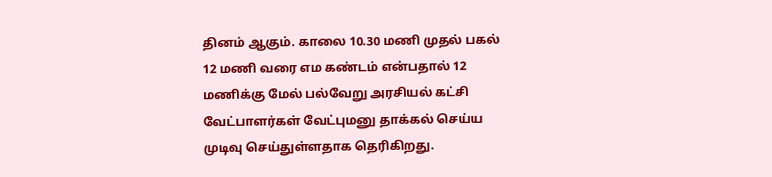தினம் ஆகும். காலை 10.30 மணி முதல் பகல் 12 மணி வரை எம கண்டம் என்பதால் 12 மணிக்கு மேல் பல்வேறு அரசியல் கட்சி வேட்பாளர்கள் வேட்புமனு தாக்கல் செய்ய முடிவு செய்துள்ளதாக தெரிகிறது.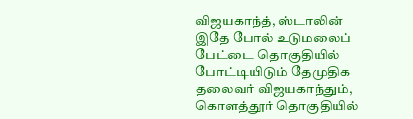விஜயகாந்த், ஸ்டாலின்
இதே போல் உடுமலைப் பேட்டை தொகுதியில் போட்டியிடும் தேமுதிக தலைவர் விஜயகாந்தும், கொளத்தூர் தொகுதியில்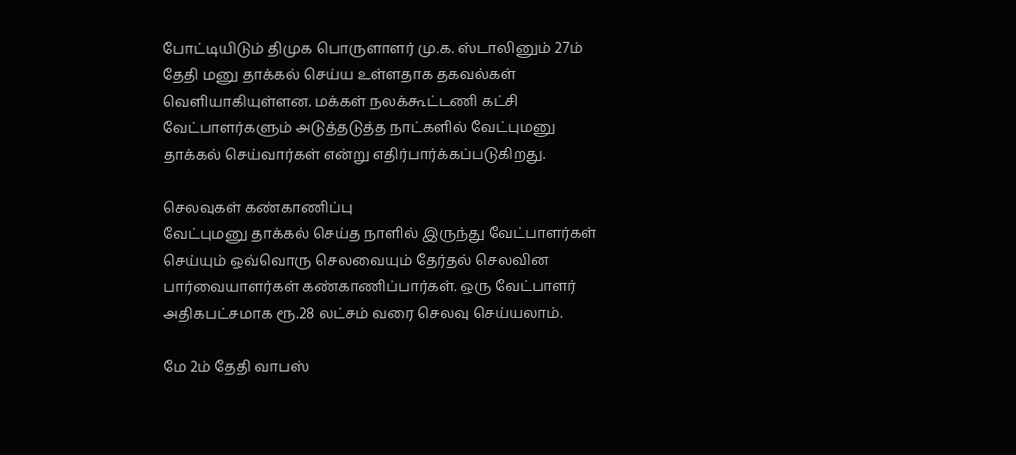போட்டியிடும் திமுக பொருளாளர் மு.க. ஸ்டாலினும் 27ம் தேதி மனு தாக்கல் செய்ய உள்ளதாக தகவல்கள் வெளியாகியுள்ளன. மக்கள் நலக்கூட்டணி கட்சி வேட்பாளர்களும் அடுத்தடுத்த நாட்களில் வேட்புமனு தாக்கல் செய்வார்கள் என்று எதிர்பார்க்கப்படுகிறது.

செலவுகள் கண்காணிப்பு
வேட்புமனு தாக்கல் செய்த நாளில் இருந்து வேட்பாளர்கள் செய்யும் ஒவ்வொரு செலவையும் தேர்தல் செலவின பார்வையாளர்கள் கண்காணிப்பார்கள். ஒரு வேட்பாளர் அதிகபட்சமாக ரூ.28 லட்சம் வரை செலவு செய்யலாம்.

மே 2ம் தேதி வாபஸ்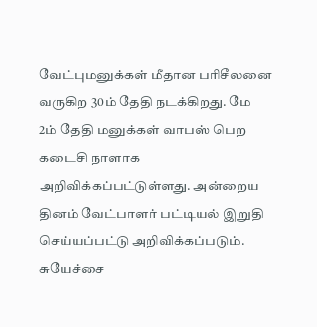வேட்புமனுக்கள் மீதான பரிசீலனை வருகிற 30ம் தேதி நடக்கிறது. மே 2ம் தேதி மனுக்கள் வாபஸ் பெற கடைசி நாளாக அறிவிக்கப்பட்டுள்ளது. அன்றைய தினம் வேட்பாளர் பட்டியல் இறுதி செய்யப்பட்டு அறிவிக்கப்படும். சுயேச்சை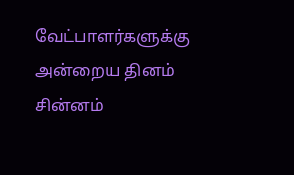வேட்பாளர்களுக்கு அன்றைய தினம் சின்னம்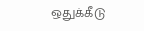ஒதுக்கீடு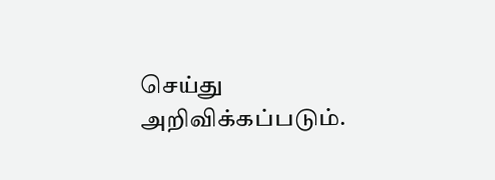செய்து அறிவிக்கப்படும்.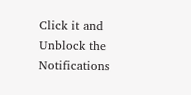Click it and Unblock the Notifications